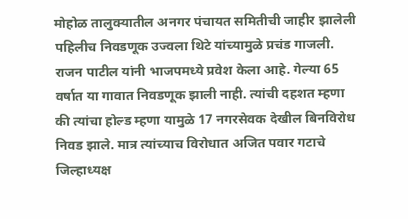मोहोळ तालुक्यातील अनगर पंचायत समितीची जाहीर झालेली पहिलीच निवडणूक उज्वला थिटे यांच्यामुळे प्रचंड गाजली. राजन पाटील यांनी भाजपमध्ये प्रवेश केला आहे. गेल्या 65 वर्षात या गावात निवडणूक झाली नाही. त्यांची दहशत म्हणा की त्यांचा होल्ड म्हणा यामुळे 17 नगरसेवक देखील बिनविरोध निवड झाले. मात्र त्यांच्याच विरोधात अजित पवार गटाचे जिल्हाध्यक्ष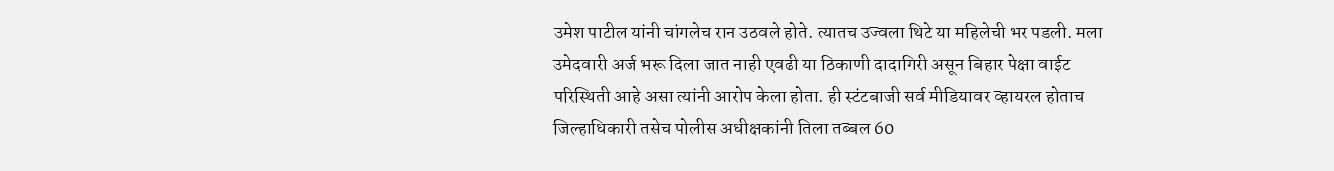उमेश पाटील यांनी चांगलेच रान उठवले होते. त्यातच उज्वला थिटे या महिलेची भर पडली. मला उमेदवारी अर्ज भरू दिला जात नाही एवढी या ठिकाणी दादागिरी असून बिहार पेक्षा वाईट परिस्थिती आहे असा त्यांनी आरोप केला होता. ही स्टंटबाजी सर्व मीडियावर व्हायरल होताच जिल्हाधिकारी तसेच पोलीस अधीक्षकांनी तिला तब्बल 60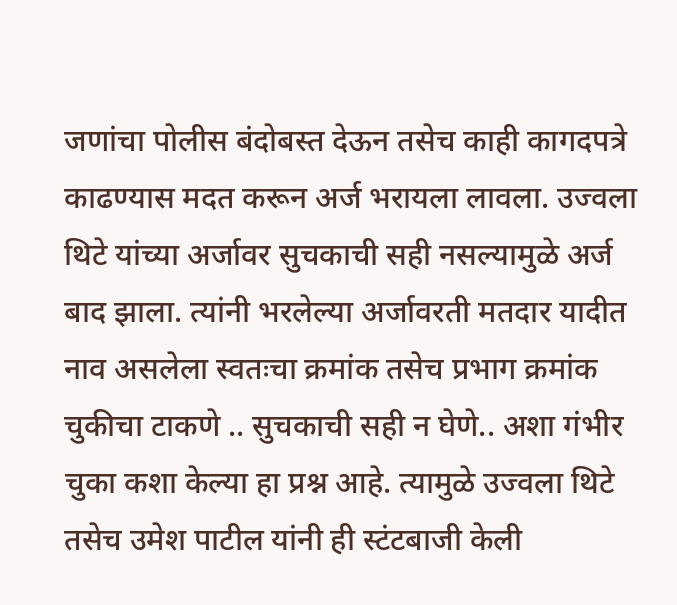जणांचा पोलीस बंदोबस्त देऊन तसेच काही कागदपत्रे काढण्यास मदत करून अर्ज भरायला लावला. उज्वला थिटे यांच्या अर्जावर सुचकाची सही नसल्यामुळे अर्ज बाद झाला. त्यांनी भरलेल्या अर्जावरती मतदार यादीत नाव असलेला स्वतःचा क्रमांक तसेच प्रभाग क्रमांक चुकीचा टाकणे .. सुचकाची सही न घेणे.. अशा गंभीर चुका कशा केल्या हा प्रश्न आहे. त्यामुळे उज्वला थिटे तसेच उमेश पाटील यांनी ही स्टंटबाजी केली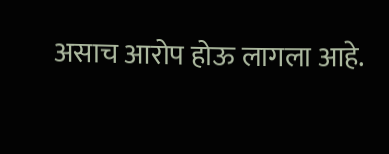असाच आरोप होऊ लागला आहे.